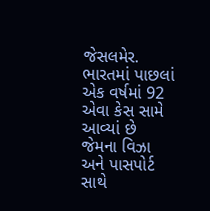જેસલમેર. ભારતમાં પાછલાં એક વર્ષમાં 92 એવા કેસ સામે આવ્યાં છે જેમના વિઝા અને પાસપોર્ટ સાથે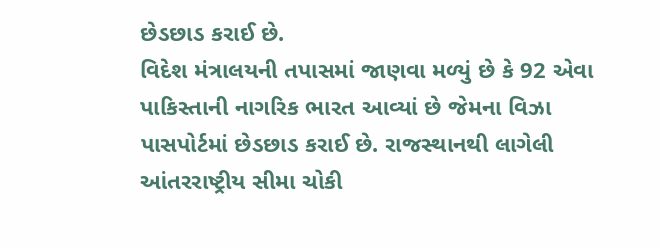છેડછાડ કરાઈ છે.
વિદેશ મંત્રાલયની તપાસમાં જાણવા મળ્યું છે કે 92 એવા પાકિસ્તાની નાગરિક ભારત આવ્યાં છે જેમના વિઝા પાસપોર્ટમાં છેડછાડ કરાઈ છે. રાજસ્થાનથી લાગેલી આંતરરાષ્ટ્રીય સીમા ચોકી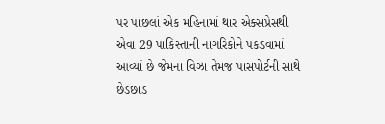પર પાછલાં એક મહિનામાં થાર એક્સપ્રેસથી એવા 29 પાકિસ્તાની નાગરિકોને પકડવામાં આવ્યાં છે જેમના વિઝા તેમજ પાસપોર્ટની સાથે છેડછાડ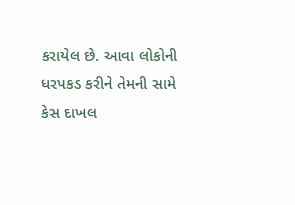કરાયેલ છે. આવા લોકોની ધરપકડ કરીને તેમની સામે કેસ દાખલ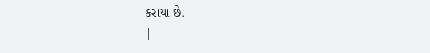કરાયા છે.
|